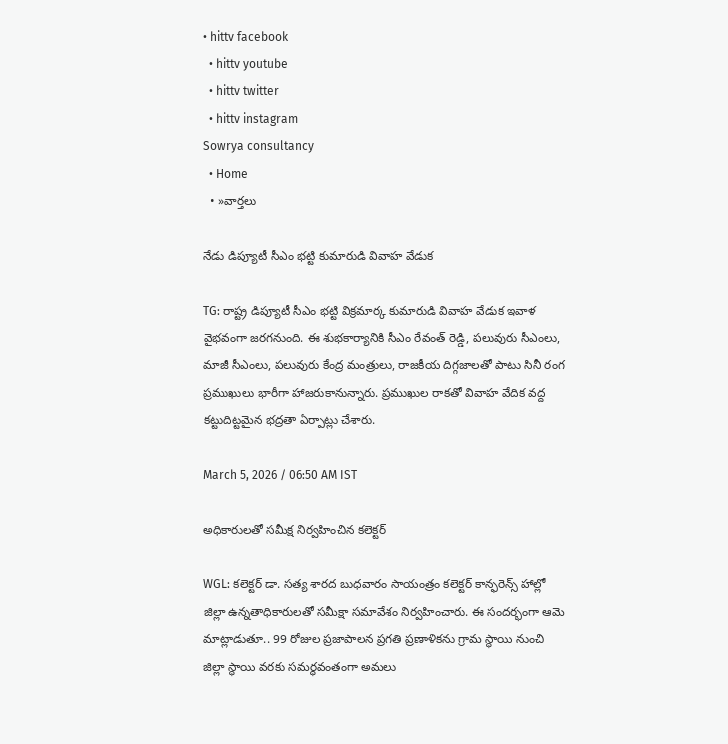• hittv facebook
  • hittv youtube
  • hittv twitter
  • hittv instagram
Sowrya consultancy
  • Home
  • »వార్తలు

నేడు డిప్యూటీ సీఎం భట్టి కుమారుడి వివాహ వేడుక

TG: రాష్ట్ర డిప్యూటీ సీఎం భట్టి విక్రమార్క కుమారుడి వివాహ వేడుక ఇవాళ వైభవంగా జరగనుంది. ఈ శుభకార్యానికి సీఎం రేవంత్ రెడ్డి, పలువురు సీఎంలు, మాజీ సీఎంలు, పలువురు కేంద్ర మంత్రులు, రాజకీయ దిగ్గజాలతో పాటు సినీ రంగ ప్రముఖులు భారీగా హాజరుకానున్నారు. ప్రముఖుల రాకతో వివాహ వేదిక వద్ద కట్టుదిట్టమైన భద్రతా ఏర్పాట్లు చేశారు.

March 5, 2026 / 06:50 AM IST

అధికారులతో సమీక్ష నిర్వహించిన కలెక్టర్

WGL: కలెక్టర్ డా. సత్య శారద బుధవారం సాయంత్రం కలెక్టర్ కాన్ఫరెన్స్ హాల్లో జిల్లా ఉన్నతాధికారులతో సమీక్షా సమావేశం నిర్వహించారు. ఈ సందర్భంగా ఆమె మాట్లాడుతూ.. 99 రోజుల ప్రజాపాలన ప్రగతి ప్రణాళికను గ్రామ స్థాయి నుంచి జిల్లా స్థాయి వరకు సమర్థవంతంగా అమలు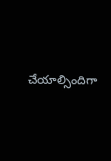చేయాల్సిందిగా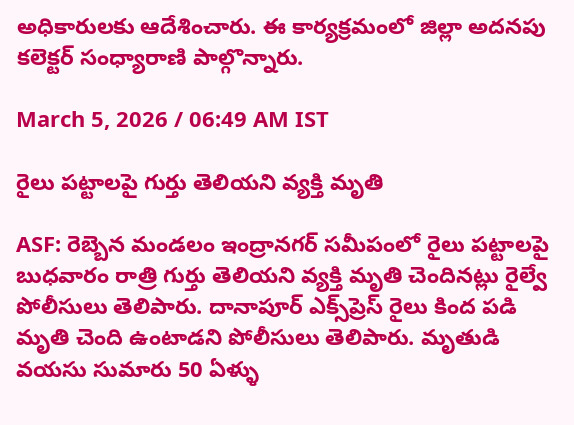అధికారులకు ఆదేశించారు. ఈ కార్యక్రమంలో జిల్లా అదనపు కలెక్టర్ సంధ్యారాణి పాల్గొన్నారు.

March 5, 2026 / 06:49 AM IST

రైలు పట్టాలపై గుర్తు తెలియని వ్యక్తి మృతి

ASF: రెబ్బెన మండలం ఇంద్రానగర్ సమీపంలో రైలు పట్టాలపై బుధవారం రాత్రి గుర్తు తెలియని వ్యక్తి మృతి చెందినట్లు రైల్వే పోలీసులు తెలిపారు. దానాపూర్ ఎక్స్‌ప్రెస్ రైలు కింద పడి మృతి చెంది ఉంటాడని పోలీసులు తెలిపారు. మృతుడి వయసు సుమారు 50 ఏళ్ళు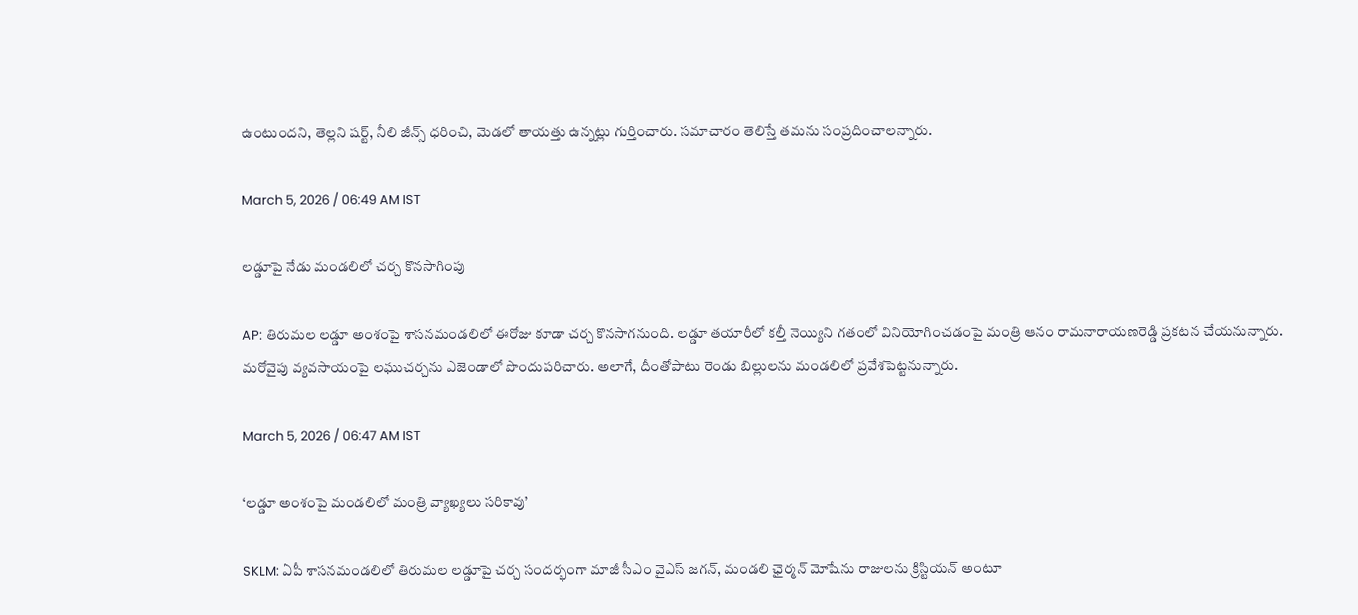ఉంటుందని, తెల్లని షర్ట్, నీలి జీన్స్ ధరించి, మెడలో తాయత్తు ఉన్నట్లు గుర్తించారు. సమాచారం తెలిస్తే తమను సంప్రదించాలన్నారు.

March 5, 2026 / 06:49 AM IST

లడ్డూపై నేడు మండలిలో చర్చ కొనసాగింపు

AP: తిరుమల లడ్డూ అంశంపై శాసనమండలిలో ఈరోజు కూడా చర్చ కొనసాగనుంది. లడ్డూ తయారీలో కల్తీ నెయ్యిని గతంలో వినియోగించడంపై మంత్రి ఆనం రామనారాయణరెడ్డి ప్రకటన చేయనున్నారు. మరోవైపు వ్యవసాయంపై లఘుచర్చను ఎజెండాలో పొందుపరిచారు. అలాగే, దీంతోపాటు రెండు బిల్లులను మండలిలో ప్రవేశపెట్టనున్నారు.

March 5, 2026 / 06:47 AM IST

‘లడ్డూ అంశంపై మండలిలో మంత్రి వ్యాఖ్యలు సరికావు’

SKLM: ఏపీ శాసనమండలిలో తిరుమల లడ్డూ‌పై చర్చ సందర్భంగా మాజీ సీఎం వైఎస్ జగన్, మండలి ఛైర్మన్ మోషేను రాజులను క్రిస్టియన్ అంటూ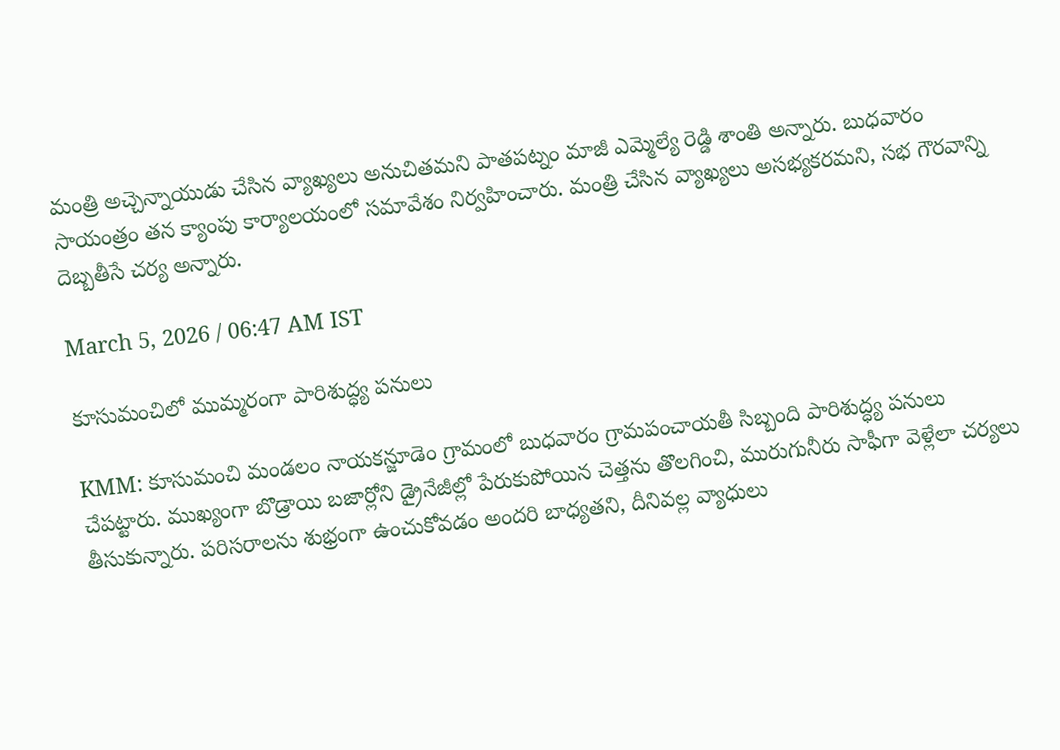మంత్రి అచ్చెన్నాయుడు చేసిన వ్యాఖ్యలు అనుచితమని పాతపట్నం మాజీ ఎమ్మెల్యే రెడ్డి శాంతి అన్నారు. బుధవారం సాయంత్రం తన క్యాంపు కార్యాలయంలో సమావేశం నిర్వహించారు. మంత్రి చేసిన వ్యాఖ్యలు అసభ్యకరమని, సభ గౌరవాన్ని దెబ్బతీసే చర్య అన్నారు.

March 5, 2026 / 06:47 AM IST

కూసుమంచిలో ముమ్మరంగా పారిశుద్ధ్య పనులు

KMM: కూసుమంచి మండలం నాయకన్జూడెం గ్రామంలో బుధవారం గ్రామపంచాయతీ సిబ్బంది పారిశుద్ధ్య పనులు చేపట్టారు. ముఖ్యంగా బొడ్రాయి బజార్లోని డ్రైనేజీల్లో పేరుకుపోయిన చెత్తను తొలగించి, మురుగునీరు సాఫీగా వెళ్లేలా చర్యలు తీసుకున్నారు. పరిసరాలను శుభ్రంగా ఉంచుకోవడం అందరి బాధ్యతని, దీనివల్ల వ్యాధులు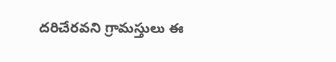దరిచేరవని గ్రామస్తులు ఈ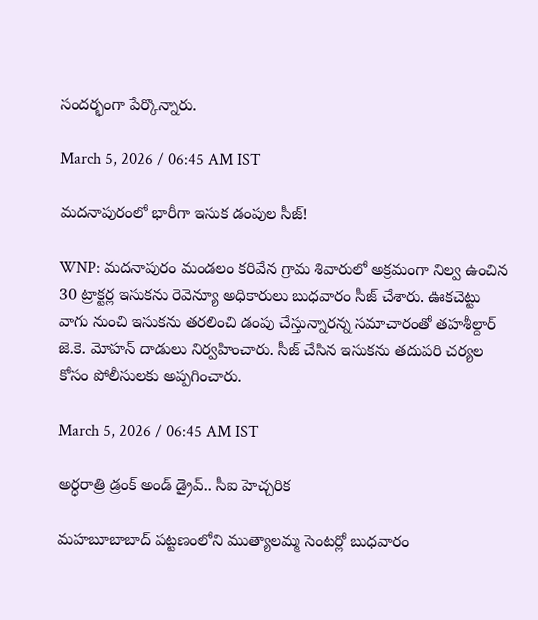సందర్భంగా పేర్కొన్నారు.

March 5, 2026 / 06:45 AM IST

మదనాపురంలో భారీగా ఇసుక డంపుల సీజ్!

WNP: మదనాపురం మండలం కరివేన గ్రామ శివారులో అక్రమంగా నిల్వ ఉంచిన 30 ట్రాక్టర్ల ఇసుకను రెవెన్యూ అధికారులు బుధవారం సీజ్ చేశారు. ఊకచెట్టు వాగు నుంచి ఇసుకను తరలించి డంపు చేస్తున్నారన్న సమాచారంతో తహశీల్దార్ జె.కె. మోహన్ దాడులు నిర్వహించారు. సీజ్ చేసిన ఇసుకను తదుపరి చర్యల కోసం పోలీసులకు అప్పగించారు.

March 5, 2026 / 06:45 AM IST

అర్ధరాత్రి డ్రంక్ అండ్ డ్రైవ్.. సీఐ హెచ్చరిక

మహబూబాబాద్ పట్టణంలోని ముత్యాలమ్మ సెంటర్లో బుధవారం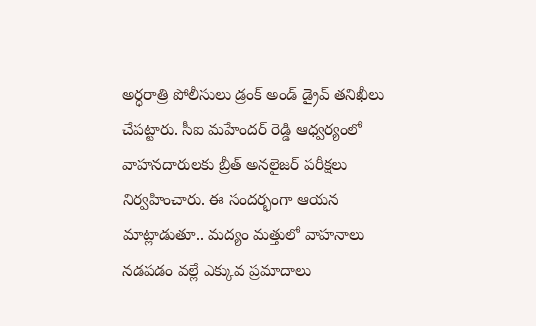అర్ధరాత్రి పోలీసులు డ్రంక్ అండ్ డ్రైవ్ తనిఖీలు చేపట్టారు. సీఐ మహేందర్ రెడ్డి ఆధ్వర్యంలో వాహనదారులకు బ్రీత్ అనలైజర్ పరీక్షలు నిర్వహించారు. ఈ సందర్భంగా ఆయన మాట్లాడుతూ.. మద్యం మత్తులో వాహనాలు నడపడం వల్లే ఎక్కువ ప్రమాదాలు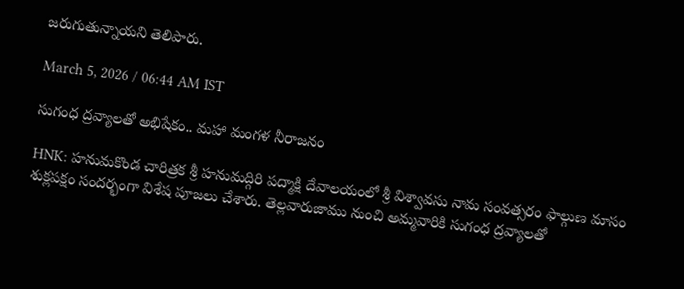జరుగుతున్నాయని తెలిపారు.

March 5, 2026 / 06:44 AM IST

సుగంధ ద్రవ్యాలతో అభిషేకం.. మహా మంగళ నీరాజనం

HNK: హనుమకొండ చారిత్రక శ్రీ హనుమద్గిరి పద్మాక్షి దేవాలయంలో శ్రీ విశ్వావసు నామ సంవత్సరం ఫాల్గుణ మాసం శుక్లపక్షం సందర్భంగా విశేష పూజలు చేశారు. తెల్లవారుజాము నుంచి అమ్మవారికి సుగంధ ద్రవ్యాలతో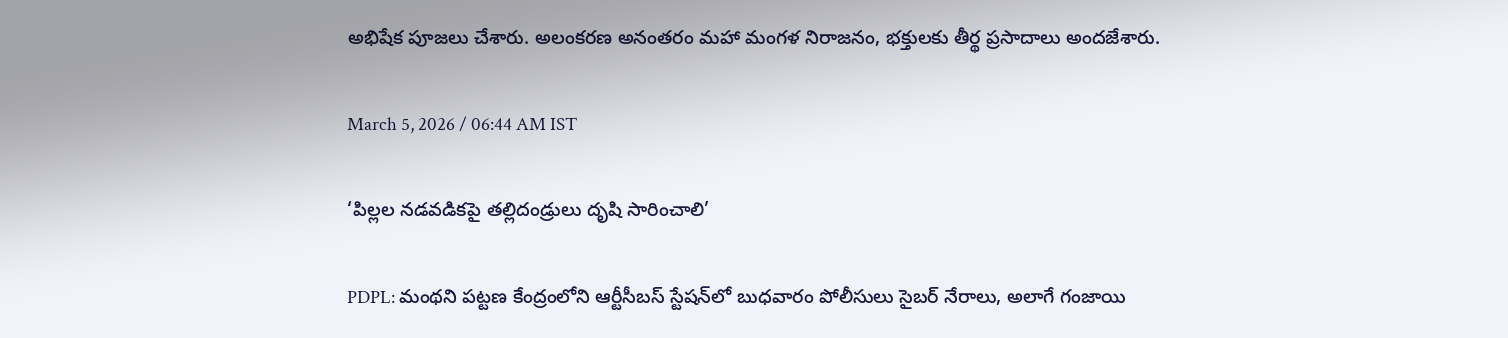అభిషేక పూజలు చేశారు. అలంకరణ అనంతరం మహా మంగళ నిరాజనం, భక్తులకు తీర్థ ప్రసాదాలు అందజేశారు.

March 5, 2026 / 06:44 AM IST

‘పిల్లల నడవడికపై తల్లిదండ్రులు దృషి సారించాలి’

PDPL: మంథని పట్టణ కేంద్రంలోని ఆర్టీసీబస్ స్టేషన్‌లో బుధవారం పోలీసులు సైబర్ నేరాలు, అలాగే గంజాయి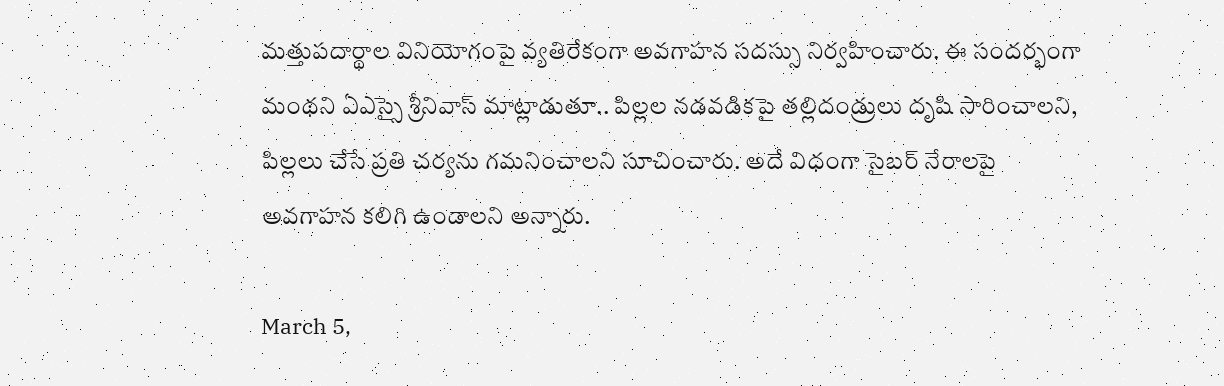మత్తుపదార్థాల వినియోగంపై వ్యతిరేకంగా అవగాహన సదస్సు నిర్వహించారు. ఈ సందర్భంగా మంథని ఏఎస్సై శ్రీనివాస్ మాట్లాడుతూ.. పిల్లల నడవడికపై తల్లిదండ్రులు దృషి సారించాలని, పిల్లలు చేసే ప్రతి చర్యను గమనించాలని సూచించారు. అదే విధంగా సైబర్ నేరాలపై అవగాహన కలిగి ఉండాలని అన్నారు.

March 5,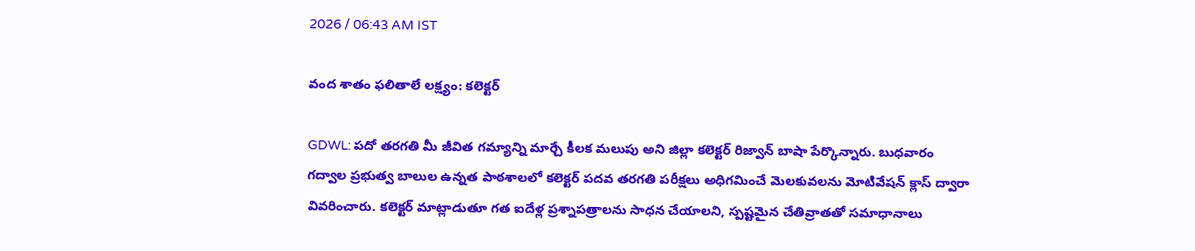2026 / 06:43 AM IST

వంద శాతం ఫలితాలే లక్ష్యం: కలెక్టర్

GDWL: పదో తరగతి మీ జీవిత గమ్యాన్ని మార్చే కీలక మలుపు అని జిల్లా కలెక్టర్ రిజ్వాన్ బాషా పేర్కొన్నారు. బుధవారం గద్వాల ప్రభుత్వ బాలుల ఉన్నత పాఠశాలలో కలెక్టర్ పదవ తరగతి పరీక్షలు అధిగమించే మెలకువలను మోటివేషన్ క్లాస్ ద్వారా వివరించారు. కలెక్టర్ మాట్లాడుతూ గత ఐదేళ్ల ప్రశ్నాపత్రాలను సాధన చేయాలని, స్పష్టమైన చేతివ్రాతతో సమాధానాలు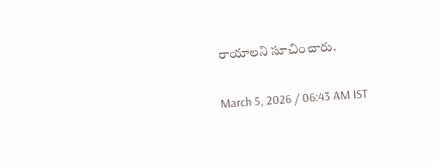రాయాలని సూచించారు.

March 5, 2026 / 06:43 AM IST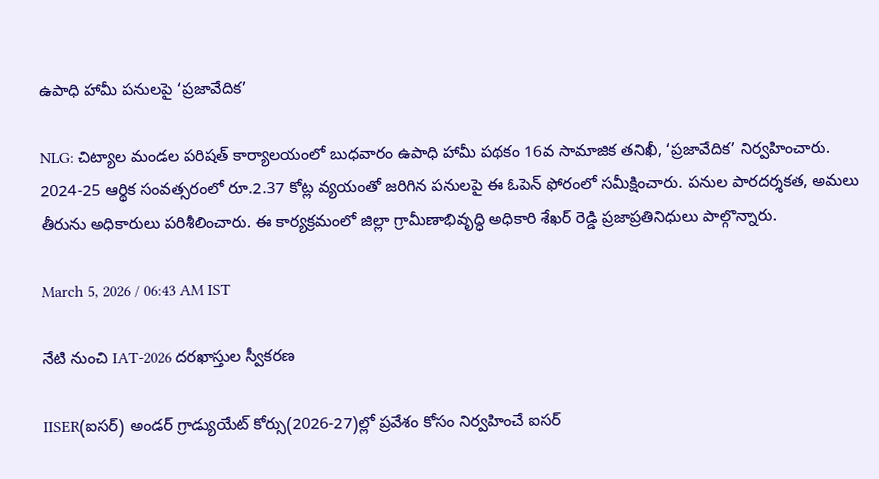ఉపాధి హామీ పనులపై ‘ప్రజావేదిక’

NLG: చిట్యాల మండల పరిషత్ కార్యాలయంలో బుధవారం ఉపాధి హామీ పథకం 16వ సామాజిక తనిఖీ, ‘ప్రజావేదిక’ నిర్వహించారు. 2024-25 ఆర్థిక సంవత్సరంలో రూ.2.37 కోట్ల వ్యయంతో జరిగిన పనులపై ఈ ఓపెన్ ఫోరంలో సమీక్షించారు. పనుల పారదర్శకత, అమలు తీరును అధికారులు పరిశీలించారు. ఈ కార్యక్రమంలో జిల్లా గ్రామీణాభివృద్ధి అధికారి శేఖర్ రెడ్డి ప్రజాప్రతినిధులు పాల్గొన్నారు.

March 5, 2026 / 06:43 AM IST

నేటి నుంచి IAT-2026 దరఖాస్తుల స్వీకరణ

IISER(ఐసర్) అండర్ గ్రాడ్యుయేట్ కోర్సు(2026-27)ల్లో ప్రవేశం కోసం నిర్వహించే ఐసర్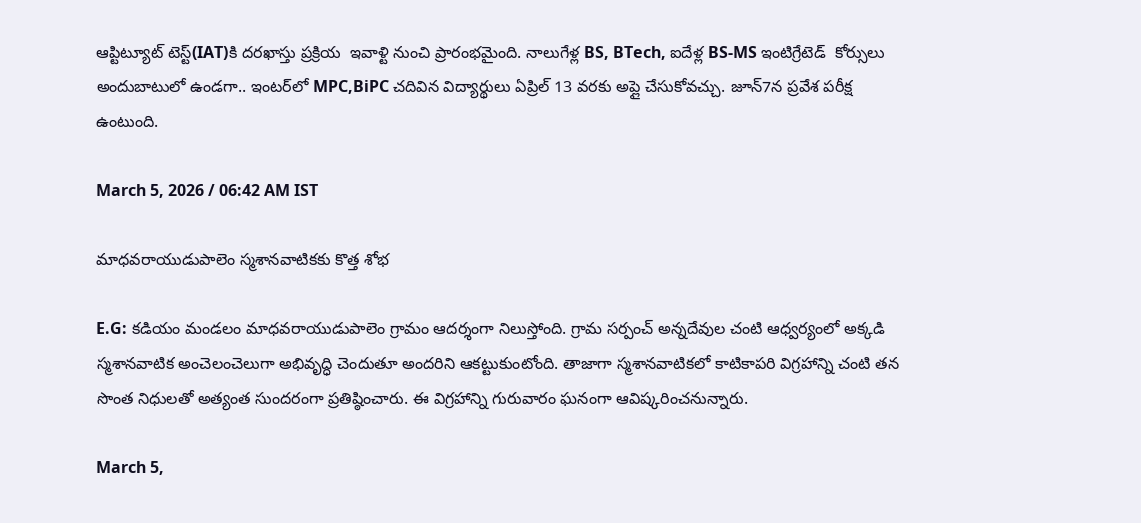ఆప్టిట్యూట్ టెస్ట్(IAT)కి దరఖాస్తు ప్రక్రియ  ఇవాళ్టి నుంచి ప్రారంభమైంది. నాలుగేళ్ల BS, BTech, ఐదేళ్ల BS-MS ఇంటిగ్రేటెడ్  కోర్సులు అందుబాటులో ఉండగా.. ఇంటర్‌లో MPC,BiPC చదివిన విద్యార్థులు ఏప్రిల్ 13 వరకు అప్లై చేసుకోవచ్చు. జూన్7న ప్రవేశ పరీక్ష ఉంటుంది.

March 5, 2026 / 06:42 AM IST

మాధవరాయుడుపాలెం స్మశానవాటికకు కొత్త శోభ

E.G: కడియం మండలం మాధవరాయుడుపాలెం గ్రామం ఆదర్శంగా నిలుస్తోంది. గ్రామ సర్పంచ్ అన్నదేవుల చంటి ఆధ్వర్యంలో అక్కడి స్మశానవాటిక అంచెలంచెలుగా అభివృద్ధి చెందుతూ అందరిని ఆకట్టుకుంటోంది. తాజాగా స్మశానవాటికలో కాటికాపరి విగ్రహాన్ని చంటి తన సొంత నిధులతో అత్యంత సుందరంగా ప్రతిష్ఠించారు. ఈ విగ్రహాన్ని గురువారం ఘనంగా ఆవిష్కరించనున్నారు.

March 5,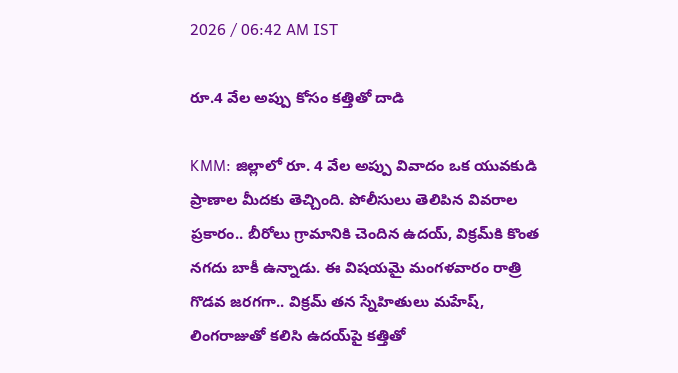2026 / 06:42 AM IST

రూ.4 వేల అప్పు కోసం కత్తితో దాడి

KMM: జిల్లాలో రూ. 4 వేల అప్పు వివాదం ఒక యువకుడి ప్రాణాల మీదకు తెచ్చింది. పోలీసులు తెలిపిన వివరాల ప్రకారం.. బీరోలు గ్రామానికి చెందిన ఉదయ్, విక్రమ్‌కి కొంత నగదు బాకీ ఉన్నాడు. ఈ విషయమై మంగళవారం రాత్రి గొడవ జరగగా.. విక్రమ్ తన స్నేహితులు మహేష్, లింగరాజుతో కలిసి ఉదయ్‌పై కత్తితో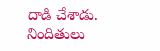దాడి చేశాడు. నిందితులు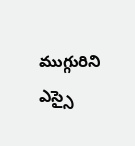ముగ్గురిని ఎస్సై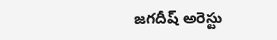జగదీష్ అరెస్టు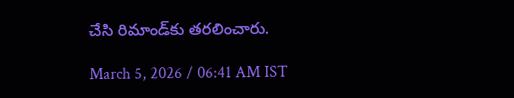చేసి రిమాండ్‌కు తరలించారు.

March 5, 2026 / 06:41 AM IST